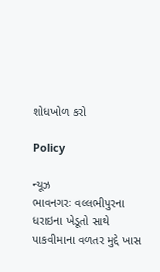શોધખોળ કરો

Policy

ન્યૂઝ
ભાવનગરઃ વલ્લભીપુરના ધરાઇના ખેડૂતો સાથે પાકવીમાના વળતર મુદ્દે ખાસ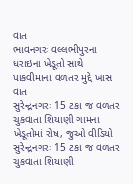વાત
ભાવનગરઃ વલ્લભીપુરના ધરાઇના ખેડૂતો સાથે પાકવીમાના વળતર મુદ્દે ખાસ વાત
સુરેન્દ્રનગરઃ 15 ટકા જ વળતર ચુકવાતા શિયાણી ગામના ખેડૂતોમાં રોષ, જુઓ વીડિયો
સુરેન્દ્રનગરઃ 15 ટકા જ વળતર ચુકવાતા શિયાણી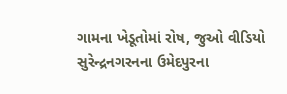ગામના ખેડૂતોમાં રોષ, જુઓ વીડિયો
સુરેન્દ્રનગરનના ઉમેદપુરના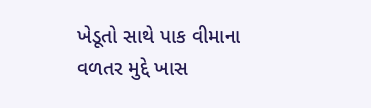ખેડૂતો સાથે પાક વીમાના વળતર મુદ્દે ખાસ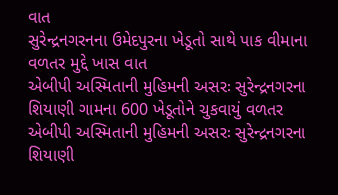વાત
સુરેન્દ્રનગરનના ઉમેદપુરના ખેડૂતો સાથે પાક વીમાના વળતર મુદ્દે ખાસ વાત
એબીપી અસ્મિતાની મુહિમની અસરઃ સુરેન્દ્રનગરના શિયાણી ગામના 600 ખેડૂતોને ચુકવાયું વળતર
એબીપી અસ્મિતાની મુહિમની અસરઃ સુરેન્દ્રનગરના શિયાણી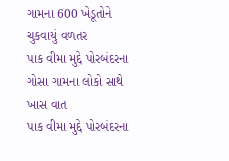ગામના 600 ખેડૂતોને ચુકવાયું વળતર
પાક વીમા મુદ્દે પોરબંદરના ગોસા ગામના લોકો સાથે ખાસ વાત
પાક વીમા મુદ્દે પોરબંદરના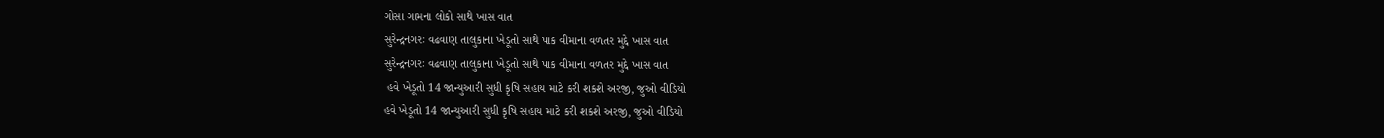ગોસા ગામના લોકો સાથે ખાસ વાત
સુરેન્દ્રનગરઃ વઢવાણ તાલુકાના ખેડૂતો સાથે પાક વીમાના વળતર મુદ્દે ખાસ વાત
સુરેન્દ્રનગરઃ વઢવાણ તાલુકાના ખેડૂતો સાથે પાક વીમાના વળતર મુદ્દે ખાસ વાત
 હવે ખેડૂતો 14 જાન્યુઆરી સુધી કૃષિ સહાય માટે કરી શકશે અરજી, જુઓ વીડિયો
હવે ખેડૂતો 14 જાન્યુઆરી સુધી કૃષિ સહાય માટે કરી શકશે અરજી, જુઓ વીડિયો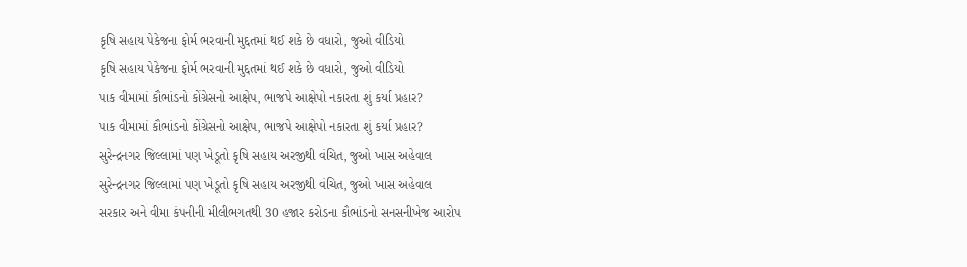કૃષિ સહાય પેકેજના ફોર્મ ભરવાની મુદ્દતમાં થઈ શકે છે વધારો, જુઓ વીડિયો
કૃષિ સહાય પેકેજના ફોર્મ ભરવાની મુદ્દતમાં થઈ શકે છે વધારો, જુઓ વીડિયો
પાક વીમામાં કૌભાંડનો કોંગ્રેસનો આક્ષેપ, ભાજપે આક્ષેપો નકારતા શું કર્યા પ્રહાર?
પાક વીમામાં કૌભાંડનો કોંગ્રેસનો આક્ષેપ, ભાજપે આક્ષેપો નકારતા શું કર્યા પ્રહાર?
સુરેન્દ્રનગર જિલ્લામાં પણ ખેડૂતો કૃષિ સહાય અરજીથી વંચિત, જુઓ ખાસ અહેવાલ
સુરેન્દ્રનગર જિલ્લામાં પણ ખેડૂતો કૃષિ સહાય અરજીથી વંચિત, જુઓ ખાસ અહેવાલ
સરકાર અને વીમા કંપનીની મીલીભગતથી 30 હજાર કરોડના કૌભાંડનો સનસનીખેજ આરોપ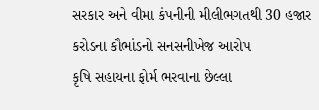સરકાર અને વીમા કંપનીની મીલીભગતથી 30 હજાર કરોડના કૌભાંડનો સનસનીખેજ આરોપ
કૃષિ સહાયના ફોર્મ ભરવાના છેલ્લા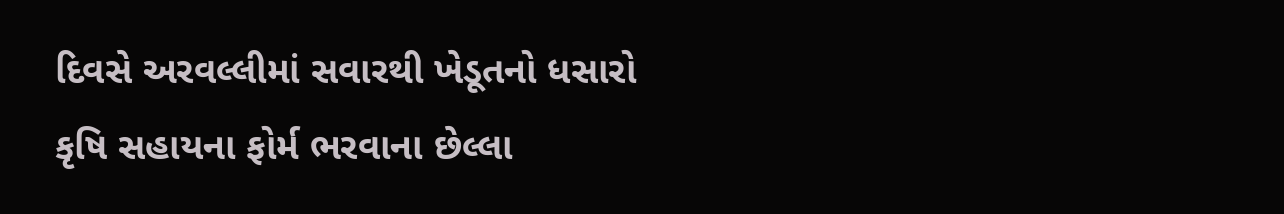દિવસે અરવલ્લીમાં સવારથી ખેડૂતનો ધસારો
કૃષિ સહાયના ફોર્મ ભરવાના છેલ્લા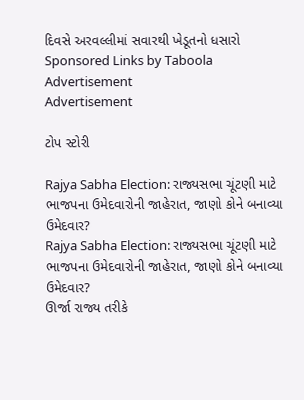દિવસે અરવલ્લીમાં સવારથી ખેડૂતનો ધસારો
Sponsored Links by Taboola
Advertisement
Advertisement

ટોપ સ્ટોરી

Rajya Sabha Election: રાજ્યસભા ચૂંટણી માટે ભાજપના ઉમેદવારોની જાહેરાત, જાણો કોને બનાવ્યા ઉમેદવાર?
Rajya Sabha Election: રાજ્યસભા ચૂંટણી માટે ભાજપના ઉમેદવારોની જાહેરાત, જાણો કોને બનાવ્યા ઉમેદવાર?
ઊર્જા રાજ્ય તરીકે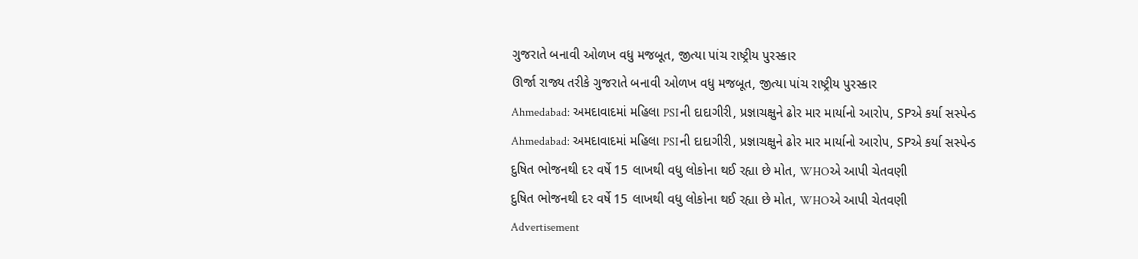ગુજરાતે બનાવી ઓળખ વધુ મજબૂત, જીત્યા પાંચ રાષ્ટ્રીય પુરસ્કાર
ઊર્જા રાજ્ય તરીકે ગુજરાતે બનાવી ઓળખ વધુ મજબૂત, જીત્યા પાંચ રાષ્ટ્રીય પુરસ્કાર
Ahmedabad: અમદાવાદમાં મહિલા PSIની દાદાગીરી, પ્રજ્ઞાચક્ષુને ઢોર માર માર્યાનો આરોપ, SPએ કર્યા સસ્પેન્ડ
Ahmedabad: અમદાવાદમાં મહિલા PSIની દાદાગીરી, પ્રજ્ઞાચક્ષુને ઢોર માર માર્યાનો આરોપ, SPએ કર્યા સસ્પેન્ડ
દુષિત ભોજનથી દર વર્ષે 15 લાખથી વધુ લોકોના થઈ રહ્યા છે મોત, WHOએ આપી ચેતવણી
દુષિત ભોજનથી દર વર્ષે 15 લાખથી વધુ લોકોના થઈ રહ્યા છે મોત, WHOએ આપી ચેતવણી
Advertisement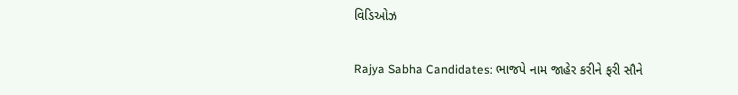વિડિઓઝ

Rajya Sabha Candidates: ભાજપે નામ જાહેર કરીને ફરી સૌને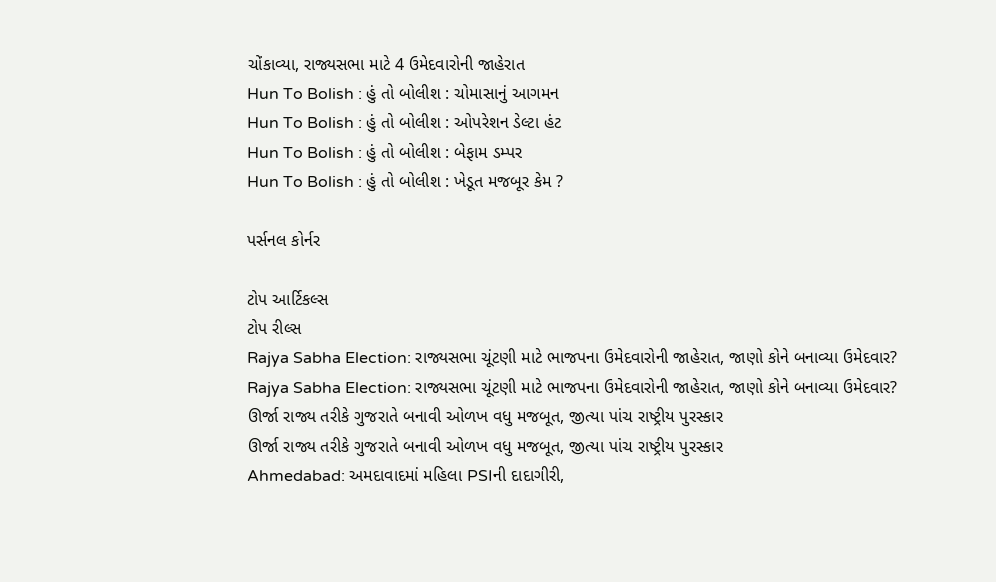ચોંકાવ્યા, રાજ્યસભા માટે 4 ઉમેદવારોની જાહેરાત
Hun To Bolish : હું તો બોલીશ : ચોમાસાનું આગમન
Hun To Bolish : હું તો બોલીશ : ઓપરેશન ડેલ્ટા હંટ
Hun To Bolish : હું તો બોલીશ : બેફામ ડમ્પર
Hun To Bolish : હું તો બોલીશ : ખેડૂત મજબૂર કેમ ?

પર્સનલ કોર્નર

ટોપ આર્ટિકલ્સ
ટોપ રીલ્સ
Rajya Sabha Election: રાજ્યસભા ચૂંટણી માટે ભાજપના ઉમેદવારોની જાહેરાત, જાણો કોને બનાવ્યા ઉમેદવાર?
Rajya Sabha Election: રાજ્યસભા ચૂંટણી માટે ભાજપના ઉમેદવારોની જાહેરાત, જાણો કોને બનાવ્યા ઉમેદવાર?
ઊર્જા રાજ્ય તરીકે ગુજરાતે બનાવી ઓળખ વધુ મજબૂત, જીત્યા પાંચ રાષ્ટ્રીય પુરસ્કાર
ઊર્જા રાજ્ય તરીકે ગુજરાતે બનાવી ઓળખ વધુ મજબૂત, જીત્યા પાંચ રાષ્ટ્રીય પુરસ્કાર
Ahmedabad: અમદાવાદમાં મહિલા PSIની દાદાગીરી,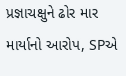પ્રજ્ઞાચક્ષુને ઢોર માર માર્યાનો આરોપ, SPએ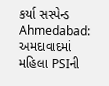કર્યા સસ્પેન્ડ
Ahmedabad: અમદાવાદમાં મહિલા PSIની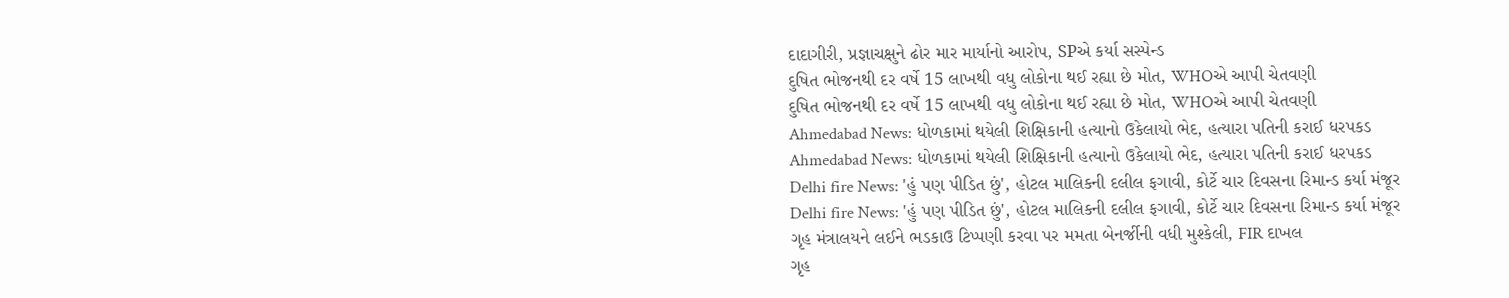દાદાગીરી, પ્રજ્ઞાચક્ષુને ઢોર માર માર્યાનો આરોપ, SPએ કર્યા સસ્પેન્ડ
દુષિત ભોજનથી દર વર્ષે 15 લાખથી વધુ લોકોના થઈ રહ્યા છે મોત, WHOએ આપી ચેતવણી
દુષિત ભોજનથી દર વર્ષે 15 લાખથી વધુ લોકોના થઈ રહ્યા છે મોત, WHOએ આપી ચેતવણી
Ahmedabad News: ધોળકામાં થયેલી શિક્ષિકાની હત્યાનો ઉકેલાયો ભેદ, હત્યારા પતિની કરાઈ ધરપકડ
Ahmedabad News: ધોળકામાં થયેલી શિક્ષિકાની હત્યાનો ઉકેલાયો ભેદ, હત્યારા પતિની કરાઈ ધરપકડ
Delhi fire News: 'હું પણ પીડિત છું', હોટલ માલિકની દલીલ ફગાવી, કોર્ટે ચાર દિવસના રિમાન્ડ કર્યા મંજૂર
Delhi fire News: 'હું પણ પીડિત છું', હોટલ માલિકની દલીલ ફગાવી, કોર્ટે ચાર દિવસના રિમાન્ડ કર્યા મંજૂર
ગૃહ મંત્રાલયને લઈને ભડકાઉ ટિપ્પણી કરવા પર મમતા બેનર્જીની વધી મુશ્કેલી, FIR દાખલ
ગૃહ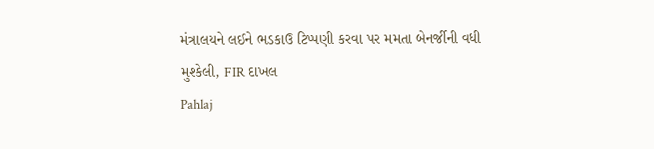મંત્રાલયને લઈને ભડકાઉ ટિપ્પણી કરવા પર મમતા બેનર્જીની વધી મુશ્કેલી, FIR દાખલ
Pahlaj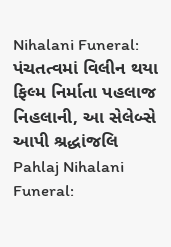Nihalani Funeral: પંચતત્વમાં વિલીન થયા ફિલ્મ નિર્માતા પહલાજ નિહલાની, આ સેલેબ્સે આપી શ્રદ્ધાંજલિ
Pahlaj Nihalani Funeral: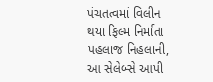પંચતત્વમાં વિલીન થયા ફિલ્મ નિર્માતા પહલાજ નિહલાની, આ સેલેબ્સે આપી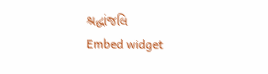શ્રદ્ધાંજલિ
Embed widget